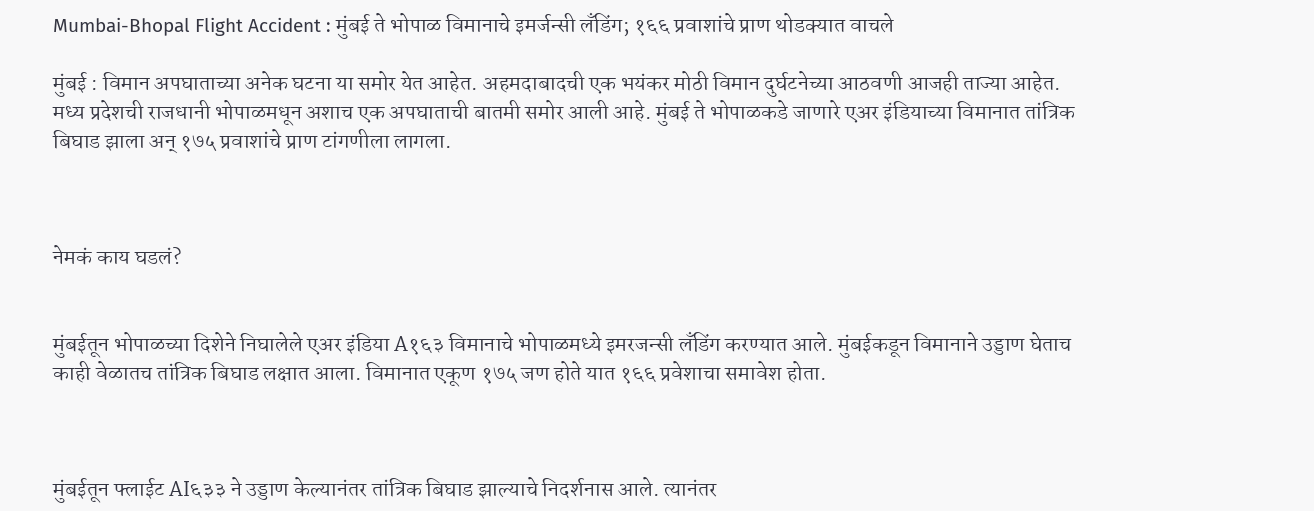Mumbai-Bhopal Flight Accident : मुंबई ते भोपाळ विमानाचे इमर्जन्सी लँडिंग; १६६ प्रवाशांचे प्राण थोडक्यात वाचले

मुंबई : विमान अपघाताच्या अनेक घटना या समोर येत आहेत. अहमदाबादची एक भयंकर मोठी विमान दुर्घटनेच्या आठवणी आजही ताज्या आहेत. मध्य प्रदेशची राजधानी भोपाळमधून अशाच एक अपघाताची बातमी समोर आली आहे. मुंबई ते भोपाळकडे जाणारे एअर इंडियाच्या विमानात तांत्रिक बिघाड झाला अन् १७५ प्रवाशांचे प्राण टांगणीला लागला.



नेमकं काय घडलं?


मुंबईतून भोपाळच्या दिशेने निघालेले एअर इंडिया A१६३ विमानाचे भोपाळमध्ये इमरजन्सी लँडिंग करण्यात आले. मुंबईकडून विमानाने उड्डाण घेताच काही वेळातच तांत्रिक बिघाड लक्षात आला. विमानात एकूण १७५ जण होते यात १६६ प्रवेशाचा समावेश होता.



मुंबईतून फ्लाईट AI६३३ ने उड्डाण केल्यानंतर तांत्रिक बिघाड झाल्याचे निदर्शनास आले. त्यानंतर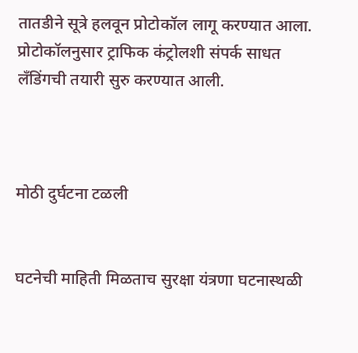तातडीने सूत्रे हलवून प्रोटोकॉल लागू करण्यात आला. प्रोटोकॉलनुसार ट्राफिक कंट्रोलशी संपर्क साधत लँडिंगची तयारी सुरु करण्यात आली.



मोठी दुर्घटना टळली


घटनेची माहिती मिळताच सुरक्षा यंत्रणा घटनास्थळी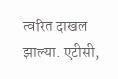त्वरित दाखल झाल्या. एटीसी,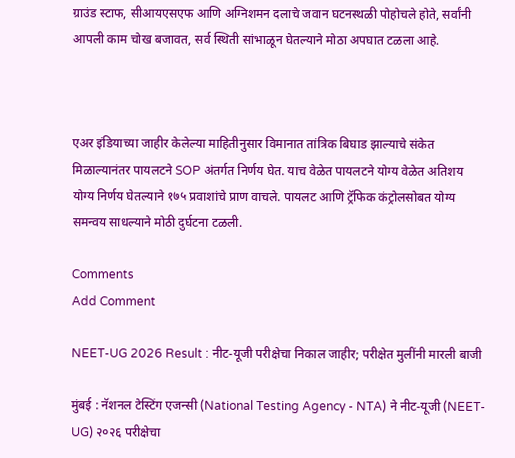ग्राउंड स्टाफ, सीआयएसएफ आणि अग्निशमन दलाचे जवान घटनस्थळी पोहोचले होते, सर्वांनी आपली काम चोख बजावत, सर्व स्थिती सांभाळून घेतल्याने मोठा अपघात टळला आहे.



एअर इंडियाच्या जाहीर केलेल्या माहितीनुसार विमानात तांत्रिक बिघाड झाल्याचे संकेत मिळाल्यानंतर पायलटने SOP अंतर्गत निर्णय घेत. याच वेळेत पायलटने योग्य वेळेत अतिशय योग्य निर्णय घेतल्याने १७५ प्रवाशांचे प्राण वाचले. पायलट आणि ट्रॅफिक कंट्रोलसोबत योग्य समन्वय साधल्याने मोठी दुर्घटना टळली.

Comments
Add Comment

NEET-UG 2026 Result : नीट-यूजी परीक्षेचा निकाल जाहीर; परीक्षेत मुलींनी मारली बाजी

मुंबई : नॅशनल टेस्टिंग एजन्सी (National Testing Agency - NTA) ने नीट-यूजी (NEET-UG) २०२६ परीक्षेचा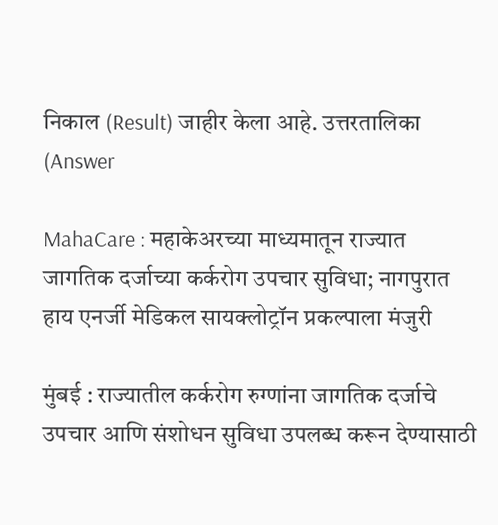निकाल (Result) जाहीर केला आहे. उत्तरतालिका (Answer

MahaCare : महाकेअरच्या माध्यमातून राज्यात जागतिक दर्जाच्या कर्करोग उपचार सुविधा; नागपुरात हाय एनर्जी मेडिकल सायक्लोट्रॉन प्रकल्पाला मंजुरी

मुंबई : राज्यातील कर्करोग रुग्णांना जागतिक दर्जाचे उपचार आणि संशोधन सुविधा उपलब्ध करून देण्यासाठी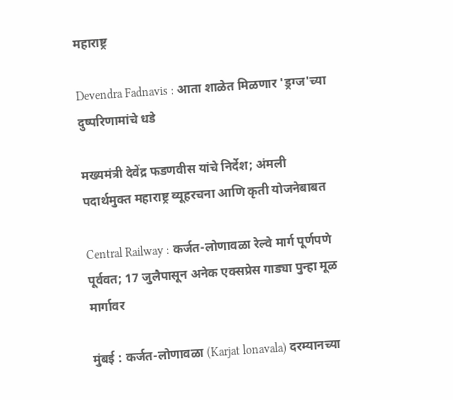महाराष्ट्र

Devendra Fadnavis : आता शाळेत मिळणार 'ड्रग्ज'च्या दुष्परिणामांचे धडे

मख्यमंत्री देवेंद्र फडणवीस यांचे निर्देश; अंमली पदार्थमुक्त महाराष्ट्र व्यूहरचना आणि कृती योजनेबाबत

Central Railway : कर्जत-लोणावळा रेल्वे मार्ग पूर्णपणे पूर्ववत; 17 जुलैपासून अनेक एक्सप्रेस गाड्या पुन्हा मूळ मार्गावर

मुंबई : कर्जत-लोणावळा (Karjat lonavala) दरम्यानच्या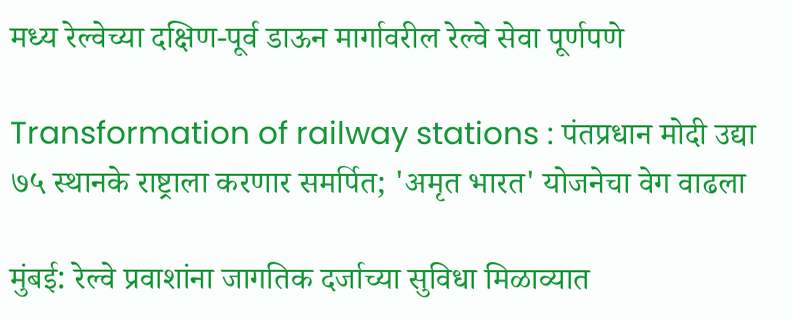मध्य रेल्वेच्या दक्षिण-पूर्व डाऊन मार्गावरील रेल्वे सेवा पूर्णपणे

Transformation of railway stations : पंतप्रधान मोदी उद्या ७५ स्थानके राष्ट्राला करणार समर्पित; 'अमृत भारत' योजनेचा वेग वाढला

मुंबई: रेल्वे प्रवाशांना जागतिक दर्जाच्या सुविधा मिळाव्यात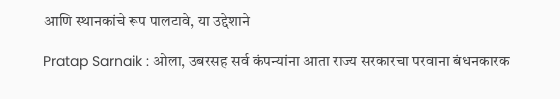आणि स्थानकांचे रूप पालटावे, या उद्देशाने

Pratap Sarnaik : ओला, उबरसह सर्व कंपन्यांना आता राज्य सरकारचा परवाना बंधनकारक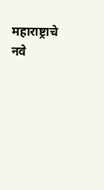महाराष्ट्राचे नवे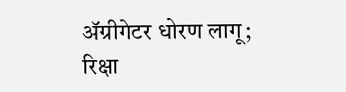ॲग्रीगेटर धोरण लागू; रिक्षा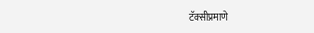टॅक्सीप्रमाणे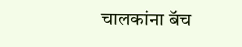चालकांना बॅच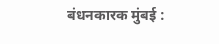बंधनकारक मुंबई :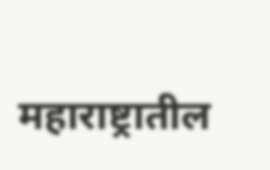महाराष्ट्रातील